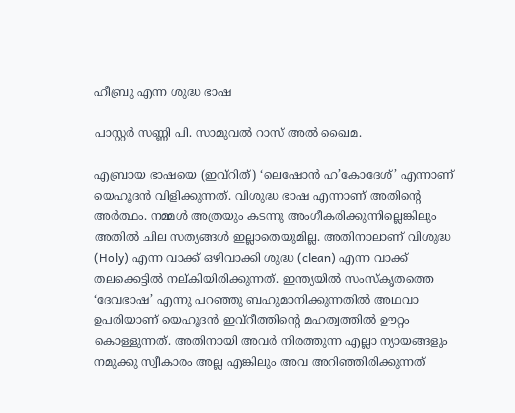ഹീബ്രു എന്ന ശുദ്ധ ഭാഷ

പാസ്റ്റർ സണ്ണി പി. സാമുവൽ റാസ്‌ അൽ ഖൈമ.

എബ്രായ ഭാഷയെ (ഇവ്റിത്) ‘ലെഷോൻ ഹ’കോദേശ്’ എന്നാണ് യെഹൂദൻ വിളിക്കുന്നത്. വിശുദ്ധ ഭാഷ എന്നാണ് അതിന്റെ അർത്ഥം. നമ്മൾ അത്രയും കടന്നു അംഗീകരിക്കുന്നില്ലെങ്കിലും അതിൽ ചില സത്യങ്ങൾ ഇല്ലാതെയുമില്ല. അതിനാലാണ് വിശുദ്ധ (Holy) എന്ന വാക്ക് ഒഴിവാക്കി ശുദ്ധ (clean) എന്ന വാക്ക് തലക്കെട്ടിൽ നല്കിയിരിക്കുന്നത്. ഇന്ത്യയിൽ സംസ്കൃതത്തെ ‘ദേവഭാഷ’ എന്നു പറഞ്ഞു ബഹുമാനിക്കുന്നതിൽ അഥവാ ഉപരിയാണ് യെഹൂദൻ ഇവ്റീത്തിന്റെ മഹത്വത്തിൽ ഊറ്റം കൊള്ളുന്നത്. അതിനായി അവർ നിരത്തുന്ന എല്ലാ ന്യായങ്ങളും നമുക്കു സ്വീകാരം അല്ല എങ്കിലും അവ അറിഞ്ഞിരിക്കുന്നത്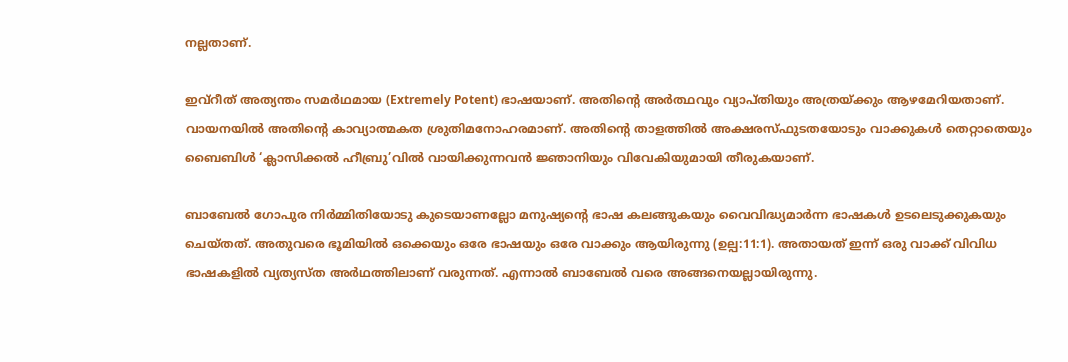നല്ലതാണ്.

ഇവ്റീത് അത്യന്തം സമർഥമായ (Extremely Potent) ഭാഷയാണ്. അതിന്റെ അർത്ഥവും വ്യാപ്തിയും അത്രയ്ക്കും ആഴമേറിയതാണ്. വായനയിൽ അതിന്റെ കാവ്യാത്മകത ശ്രുതിമനോഹരമാണ്. അതിന്റെ താളത്തിൽ അക്ഷരസ്ഫുടതയോടും വാക്കുകൾ തെറ്റാതെയും ബൈബിൾ ‘ക്ലാസിക്കൽ ഹീബ്രു’വിൽ വായിക്കുന്നവൻ ജ്ഞാനിയും വിവേകിയുമായി തീരുകയാണ്.

ബാബേൽ ഗോപുര നിർമ്മിതിയോടു കുടെയാണല്ലോ മനുഷ്യന്റെ ഭാഷ കലങ്ങുകയും വൈവിദ്ധ്യമാർന്ന ഭാഷകൾ ഉടലെടുക്കുകയും ചെയ്തത്. അതുവരെ ഭൂമിയിൽ ഒക്കെയും ഒരേ ഭാഷയും ഒരേ വാക്കും ആയിരുന്നു (ഉല്പ:11:1). അതായത് ഇന്ന് ഒരു വാക്ക് വിവിധ ഭാഷകളിൽ വ്യത്യസ്‌ത അർഥത്തിലാണ് വരുന്നത്. എന്നാൽ ബാബേൽ വരെ അങ്ങനെയല്ലായിരുന്നു.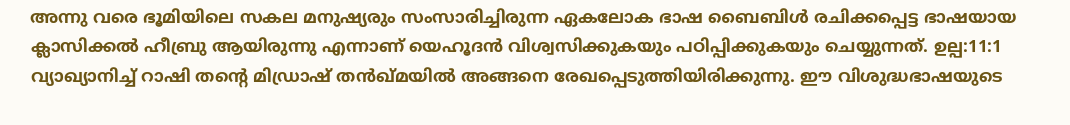അന്നു വരെ ഭൂമിയിലെ സകല മനുഷ്യരും സംസാരിച്ചിരുന്ന ഏകലോക ഭാഷ ബൈബിൾ രചിക്കപ്പെട്ട ഭാഷയായ ക്ലാസിക്കൽ ഹീബ്രു ആയിരുന്നു എന്നാണ് യെഹൂദൻ വിശ്വസിക്കുകയും പഠിപ്പിക്കുകയും ചെയ്യുന്നത്. ഉല്പ:11:1 വ്യാഖ്യാനിച്ച് റാഷി തന്റെ മിഡ്രാഷ് തൻഖ്മയിൽ അങ്ങനെ രേഖപ്പെടുത്തിയിരിക്കുന്നു. ഈ വിശുദ്ധഭാഷയുടെ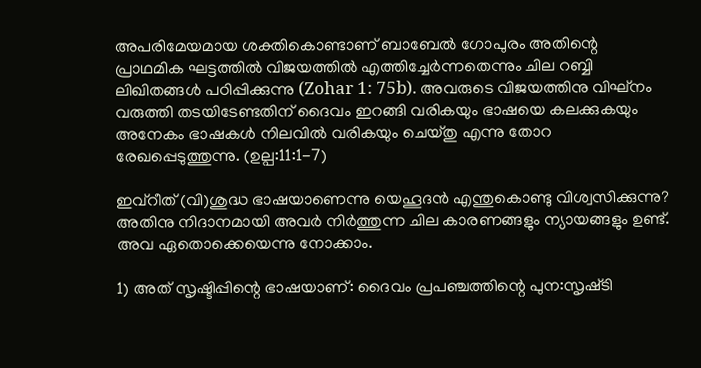അപരിമേയമായ ശക്തികൊണ്ടാണ് ബാബേൽ ഗോപുരം അതിന്റെ പ്രാഥമിക ഘട്ടത്തിൽ വിജയത്തിൽ എത്തിച്ചേർന്നതെന്നും ചില റബ്ബി ലിഖിതങ്ങൾ പഠിപ്പിക്കുന്നു (Zohar 1: 75b). അവരുടെ വിജയത്തിനു വിഘ്‌നം വരുത്തി തടയിടേണ്ടതിന് ദൈവം ഇറങ്ങി വരികയും ഭാഷയെ കലക്കുകയും അനേകം ഭാഷകൾ നിലവിൽ വരികയും ചെയ്തു എന്നു തോറ രേഖപ്പെടുത്തുന്നു. (ഉല്പ:11:1-7)

ഇവ്റീത് (വി)ശുദ്ധ ഭാഷയാണെന്നു യെഹൂദൻ എന്തുകൊണ്ടു വിശ്വസിക്കുന്നു? അതിനു നിദാനമായി അവർ നിർത്തുന്ന ചില കാരണങ്ങളും ന്യായങ്ങളും ഉണ്ട്. അവ ഏതൊക്കെയെന്നു നോക്കാം.

1) അത് സൃഷ്ടിപ്പിന്റെ ഭാഷയാണ്: ദൈവം പ്രപഞ്ചത്തിന്റെ പുന:സൃഷ്‌ടി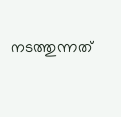നടത്തുന്നത്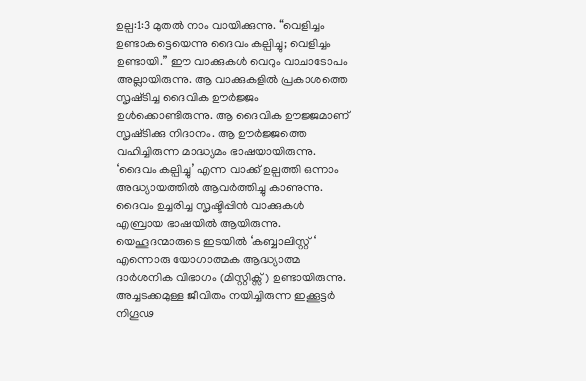ഉല്പ:1:3 മുതൽ നാം വായിക്കുന്നു. “വെളിച്ചം ഉണ്ടാകട്ടെയെന്നു ദൈവം കല്പിച്ചു; വെളിച്ചം ഉണ്ടായി.” ഈ വാക്കുകൾ വെറും വാചാടോപം അല്ലായിരുന്നു. ആ വാക്കുകളിൽ പ്രകാശത്തെ സൃഷ്‌ടിച്ച ദൈവിക ഊർജ്ജം ഉൾക്കൊണ്ടിരുന്നു. ആ ദൈവിക ഊജ്ജമാണ് സൃഷ്‌ടിക്കു നിദാനം. ആ ഊർജ്ജത്തെ വഹിച്ചിരുന്ന മാദ്ധ്യമം ഭാഷയായിരുന്നു. ‘ദൈവം കല്പിച്ചു’ എന്ന വാക്ക് ഉല്പത്തി ഒന്നാം അദ്ധ്യായത്തിൽ ആവർത്തിച്ചു കാണുന്നു. ദൈവം ഉച്ചരിച്ച സൃഷ്ടിപ്പിൻ വാക്കുകൾ എബ്രായ ഭാഷയിൽ ആയിരുന്നു.
യെഹൂദന്മാരുടെ ഇടയിൽ ‘കബ്ബാലിസ്റ്റ് ‘ എന്നൊരു യോഗാത്മക ആദ്ധ്യാത്മ ദാർശനിക വിഭാഗം (മിസ്റ്റിക്സ്) ഉണ്ടായിരുന്നു. അച്ചടക്കമുള്ള ജീവിതം നയിച്ചിരുന്ന ഇക്കൂട്ടർ നിഗൂഢ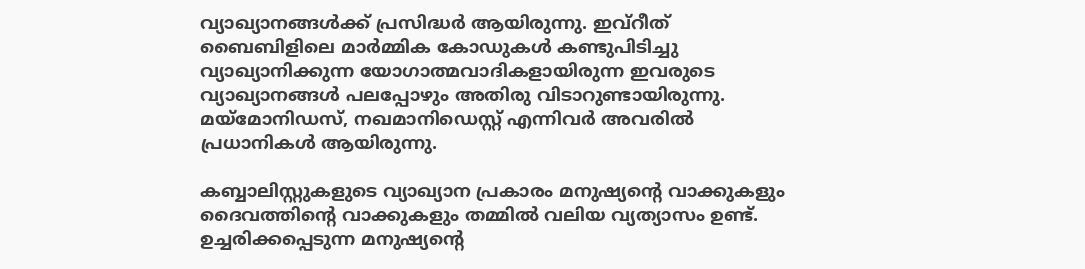വ്യാഖ്യാനങ്ങൾക്ക് പ്രസിദ്ധർ ആയിരുന്നു. ഇവ്റീത് ബൈബിളിലെ മാർമ്മിക കോഡുകൾ കണ്ടുപിടിച്ചു വ്യാഖ്യാനിക്കുന്ന യോഗാത്മവാദികളായിരുന്ന ഇവരുടെ വ്യാഖ്യാനങ്ങൾ പലപ്പോഴും അതിരു വിടാറുണ്ടായിരുന്നു. മയ്മോനിഡസ്, നഖമാനിഡെസ്റ്റ് എന്നിവർ അവരിൽ പ്രധാനികൾ ആയിരുന്നു.

കബ്ബാലിസ്റ്റുകളുടെ വ്യാഖ്യാന പ്രകാരം മനുഷ്യന്റെ വാക്കുകളും ദൈവത്തിന്റെ വാക്കുകളും തമ്മിൽ വലിയ വ്യത്യാസം ഉണ്ട്. ഉച്ചരിക്കപ്പെടുന്ന മനുഷ്യന്റെ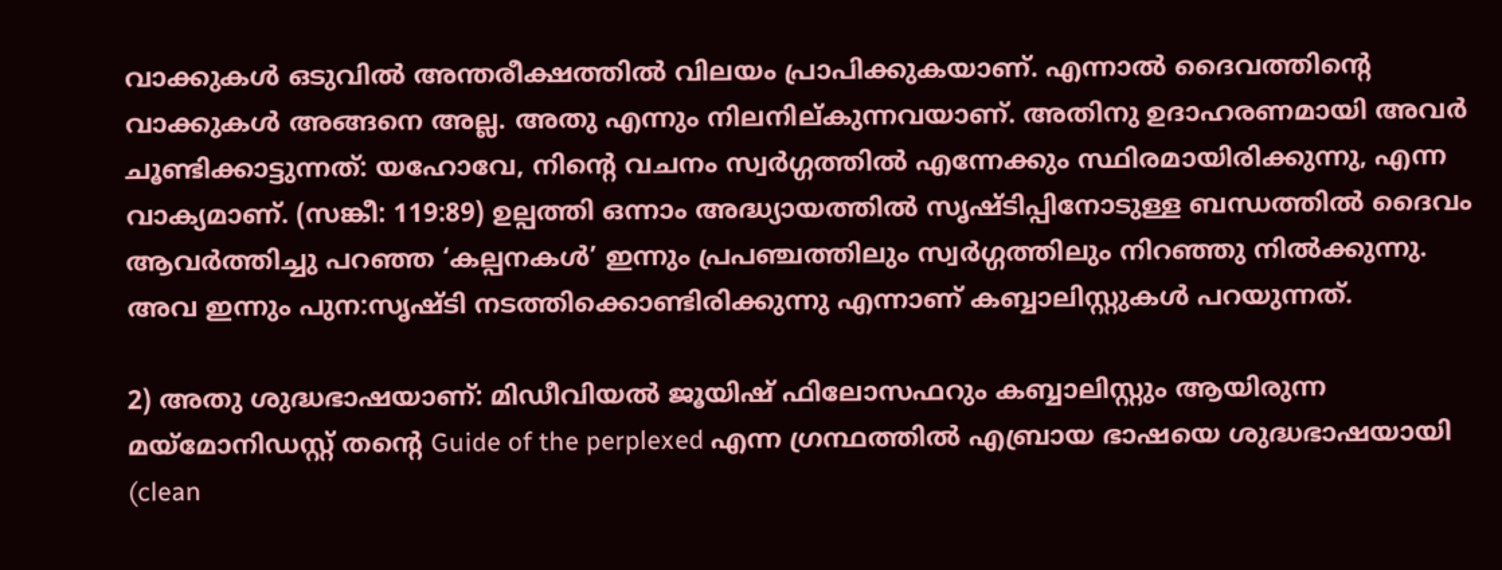വാക്കുകൾ ഒടുവിൽ അന്തരീക്ഷത്തിൽ വിലയം പ്രാപിക്കുകയാണ്. എന്നാൽ ദൈവത്തിന്റെ വാക്കുകൾ അങ്ങനെ അല്ല. അതു എന്നും നിലനില്കുന്നവയാണ്. അതിനു ഉദാഹരണമായി അവർ ചൂണ്ടിക്കാട്ടുന്നത്: യഹോവേ, നിന്റെ വചനം സ്വർഗ്ഗത്തിൽ എന്നേക്കും സ്ഥിരമായിരിക്കുന്നു, എന്ന വാക്യമാണ്. (സങ്കീ: 119:89) ഉല്പത്തി ഒന്നാം അദ്ധ്യായത്തിൽ സൃഷ്ടിപ്പിനോടുള്ള ബന്ധത്തിൽ ദൈവം ആവർത്തിച്ചു പറഞ്ഞ ‘കല്പനകൾ’ ഇന്നും പ്രപഞ്ചത്തിലും സ്വർഗ്ഗത്തിലും നിറഞ്ഞു നിൽക്കുന്നു. അവ ഇന്നും പുന:സൃഷ്‌ടി നടത്തിക്കൊണ്ടിരിക്കുന്നു എന്നാണ് കബ്ബാലിസ്റ്റുകൾ പറയുന്നത്.

2) അതു ശുദ്ധഭാഷയാണ്: മിഡീവിയൽ ജൂയിഷ് ഫിലോസഫറും കബ്ബാലിസ്റ്റും ആയിരുന്ന മയ്മോനിഡസ്റ്റ് തന്റെ Guide of the perplexed എന്ന ഗ്രന്ഥത്തിൽ എബ്രായ ഭാഷയെ ശുദ്ധഭാഷയായി (clean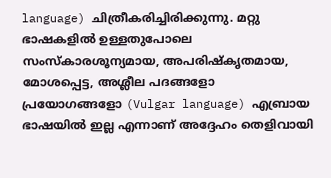language) ചിത്രീകരിച്ചിരിക്കുന്നു. മറ്റു ഭാഷകളിൽ ഉള്ളതുപോലെ സംസ്കാരശൂന്യമായ, അപരിഷ്‌കൃതമായ, മോശപ്പെട്ട, അശ്ലീല പദങ്ങളോ പ്രയോഗങ്ങളോ (Vulgar language) എബ്രായ ഭാഷയിൽ ഇല്ല എന്നാണ് അദ്ദേഹം തെളിവായി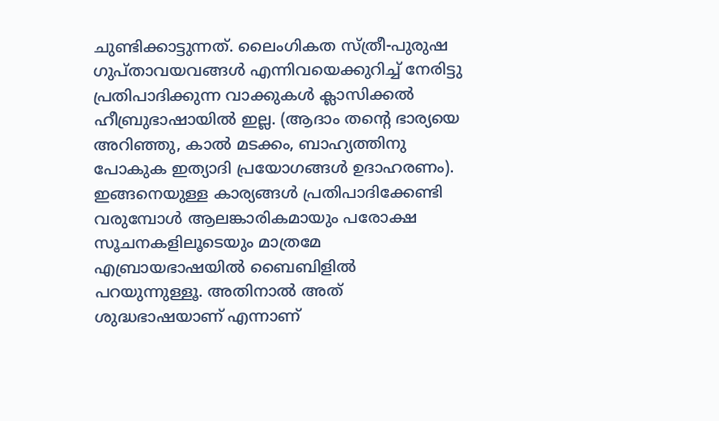ചുണ്ടിക്കാട്ടുന്നത്. ലൈംഗികത സ്ത്രീ-പുരുഷ ഗുപ്താവയവങ്ങൾ എന്നിവയെക്കുറിച്ച് നേരിട്ടു പ്രതിപാദിക്കുന്ന വാക്കുകൾ ക്ലാസിക്കൽ ഹീബ്രുഭാഷായിൽ ഇല്ല. (ആദാം തന്റെ ഭാര്യയെ അറിഞ്ഞു, കാൽ മടക്കം, ബാഹ്യത്തിനു പോകുക ഇത്യാദി പ്രയോഗങ്ങൾ ഉദാഹരണം). ഇങ്ങനെയുള്ള കാര്യങ്ങൾ പ്രതിപാദിക്കേണ്ടി വരുമ്പോൾ ആലങ്കാരികമായും പരോക്ഷ സൂചനകളിലൂടെയും മാത്രമേ എബ്രായഭാഷയിൽ ബൈബിളിൽ പറയുന്നുള്ളൂ. അതിനാൽ അത് ശുദ്ധഭാഷയാണ് എന്നാണ്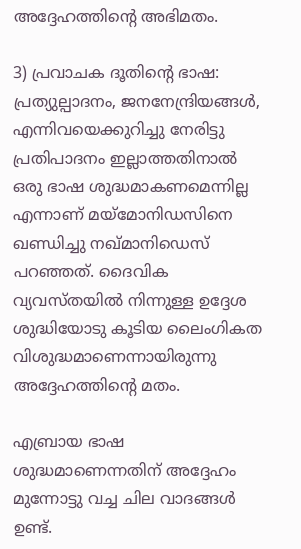അദ്ദേഹത്തിന്റെ അഭിമതം.

3) പ്രവാചക ദൂതിന്റെ ഭാഷ: പ്രത്യുല്പാദനം, ജനനേന്ദ്രിയങ്ങൾ, എന്നിവയെക്കുറിച്ചു നേരിട്ടു പ്രതിപാദനം ഇല്ലാത്തതിനാൽ ഒരു ഭാഷ ശുദ്ധമാകണമെന്നില്ല എന്നാണ് മയ്മോനിഡസിനെ ഖണ്ഡിച്ചു നഖ്മാനിഡെസ് പറഞ്ഞത്. ദൈവിക വ്യവസ്‌തയിൽ നിന്നുള്ള ഉദ്ദേശ ശുദ്ധിയോടു കൂടിയ ലൈംഗികത വിശുദ്ധമാണെന്നായിരുന്നു അദ്ദേഹത്തിന്റെ മതം.

എബ്രായ ഭാഷ ശുദ്ധമാണെന്നതിന് അദ്ദേഹം മുന്നോട്ടു വച്ച ചില വാദങ്ങൾ ഉണ്ട്.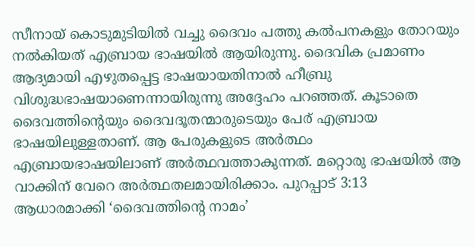സീനായ് കൊടുമുടിയിൽ വച്ചു ദൈവം പത്തു കൽപനകളും തോറയും നൽകിയത് എബ്രായ ഭാഷയിൽ ആയിരുന്നു. ദൈവിക പ്രമാണം ആദ്യമായി എഴുതപ്പെട്ട ഭാഷയായതിനാൽ ഹീബ്രു വിശുദ്ധഭാഷയാണെന്നായിരുന്നു അദ്ദേഹം പറഞ്ഞത്. കൂടാതെ ദൈവത്തിന്റെയും ദൈവദൂതന്മാരുടെയും പേര് എബ്രായ ഭാഷയിലുള്ളതാണ്. ആ പേരുകളുടെ അർത്ഥം എബ്രായഭാഷയിലാണ് അർത്ഥവത്താകുന്നത്. മറ്റൊരു ഭാഷയിൽ ആ വാക്കിന് വേറെ അർത്ഥതലമായിരിക്കാം. പുറപ്പാട് 3:13 ആധാരമാക്കി ‘ദൈവത്തിന്റെ നാമം’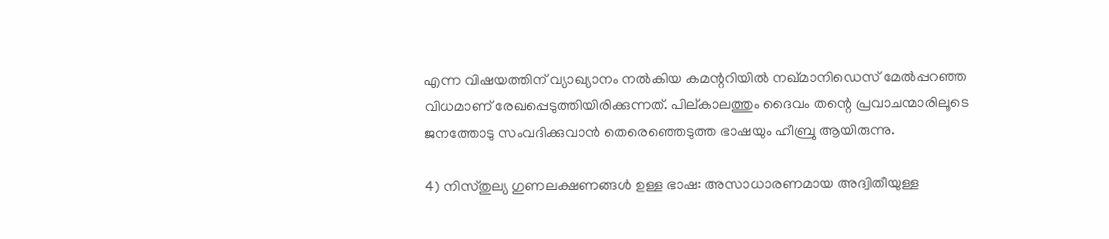എന്ന വിഷയത്തിന് വ്യാഖ്യാനം നൽകിയ കമന്ററിയിൽ നഖ്‌മാനിഡെസ് മേൽപ്പറഞ്ഞ വിധമാണ് രേഖപ്പെടുത്തിയിരിക്കുന്നത്. പില്കാലത്തും ദൈവം തന്റെ പ്രവാചന്മാരിലൂടെ ജനത്തോടു സംവദിക്കുവാൻ തെരെഞ്ഞെടുത്ത ഭാഷയും ഹീബ്രു ആയിരുന്നു.

4) നിസ്തുല്യ ഗുണലക്ഷണങ്ങൾ ഉള്ള ഭാഷ: അസാധാരണമായ അദ്വിതീയുള്ള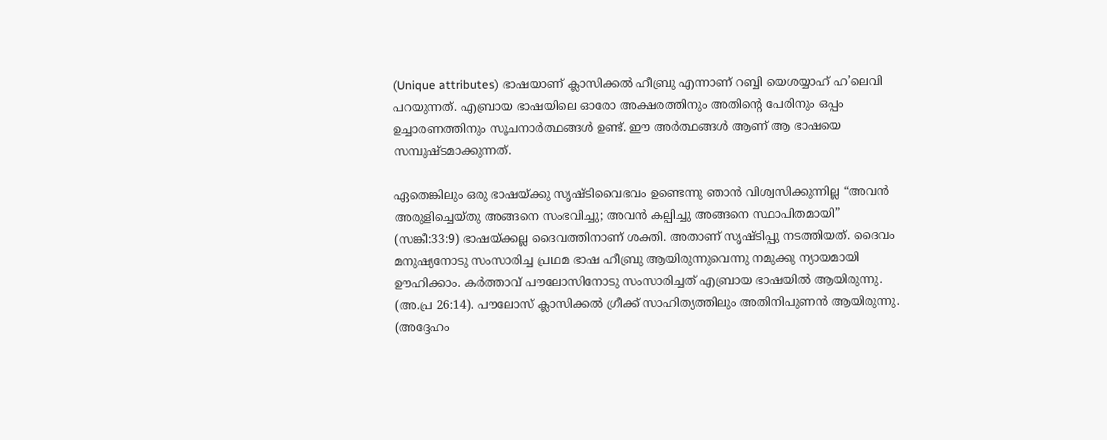(Unique attributes) ഭാഷയാണ് ക്ലാസിക്കൽ ഹീബ്രു എന്നാണ് റബ്ബി യെശയ്യാഹ് ഹ’ലെവി പറയുന്നത്. എബ്രായ ഭാഷയിലെ ഓരോ അക്ഷരത്തിനും അതിന്റെ പേരിനും ഒപ്പം ഉച്ചാരണത്തിനും സൂചനാർത്ഥങ്ങൾ ഉണ്ട്. ഈ അർത്ഥങ്ങൾ ആണ് ആ ഭാഷയെ സമ്പുഷ്ടമാക്കുന്നത്.

ഏതെങ്കിലും ഒരു ഭാഷയ്ക്കു സൃഷ്‌ടിവൈഭവം ഉണ്ടെന്നു ഞാൻ വിശ്വസിക്കുന്നില്ല “അവൻ അരുളിച്ചെയ്തു അങ്ങനെ സംഭവിച്ചു; അവൻ കല്പിച്ചു അങ്ങനെ സ്ഥാപിതമായി” (സങ്കീ:33:9) ഭാഷയ്ക്കല്ല ദൈവത്തിനാണ് ശക്തി. അതാണ് സൃഷ്ടിപ്പു നടത്തിയത്. ദൈവം മനുഷ്യനോടു സംസാരിച്ച പ്രഥമ ഭാഷ ഹീബ്രു ആയിരുന്നുവെന്നു നമുക്കു ന്യായമായി ഊഹിക്കാം. കർത്താവ് പൗലോസിനോടു സംസാരിച്ചത് എബ്രായ ഭാഷയിൽ ആയിരുന്നു. (അ.പ്ര 26:14). പൗലോസ് ക്ലാസിക്കൽ ഗ്രീക്ക് സാഹിത്യത്തിലും അതിനിപുണൻ ആയിരുന്നു. (അദ്ദേഹം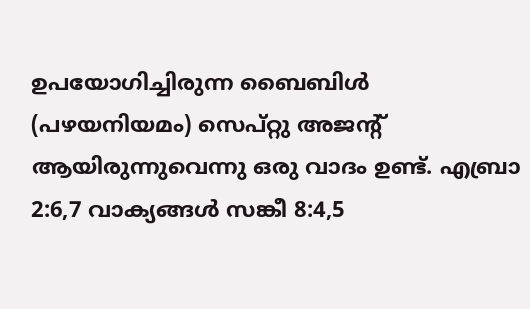ഉപയോഗിച്ചിരുന്ന ബൈബിൾ (പഴയനിയമം) സെപ്റ്റു അജന്റ് ആയിരുന്നുവെന്നു ഒരു വാദം ഉണ്ട്. എബ്രാ 2:6,7 വാക്യങ്ങൾ സങ്കീ 8:4,5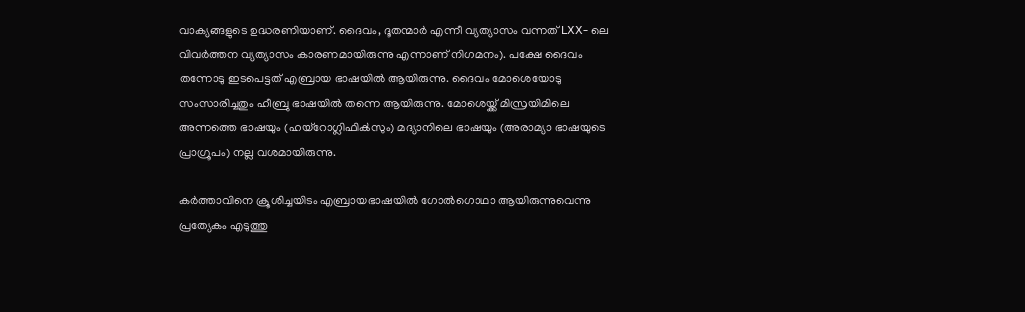വാക്യങ്ങളുടെ ഉദ്ധരണിയാണ്. ദൈവം, ദൂതന്മാർ എന്നീ വ്യത്യാസം വന്നത് LXX- ലെ വിവർത്തന വ്യത്യാസം കാരണമായിരുന്നു എന്നാണ് നിഗമനം). പക്ഷേ ദൈവം തന്നോടു ഇടപെട്ടത് എബ്രായ ഭാഷയിൽ ആയിരുന്നു. ദൈവം മോശെയോടു സംസാരിച്ചതും ഹീബ്രു ഭാഷയിൽ തന്നെ ആയിരുന്നു. മോശെയ്ക്ക് മിസ്രയിമിലെ അന്നത്തെ ഭാഷയും (ഹയ്റോഗ്ലിഫിൿസും) മദ്യാനിലെ ഭാഷയും (അരാമ്യാ ഭാഷയുടെ പ്രാഗ്രൂപം) നല്ല വശമായിരുന്നു.

കർത്താവിനെ ക്രൂശിച്ചയിടം എബ്രായഭാഷയിൽ ഗോൽഗൊഥാ ആയിരുന്നുവെന്നു പ്രത്യേകം എടുത്തു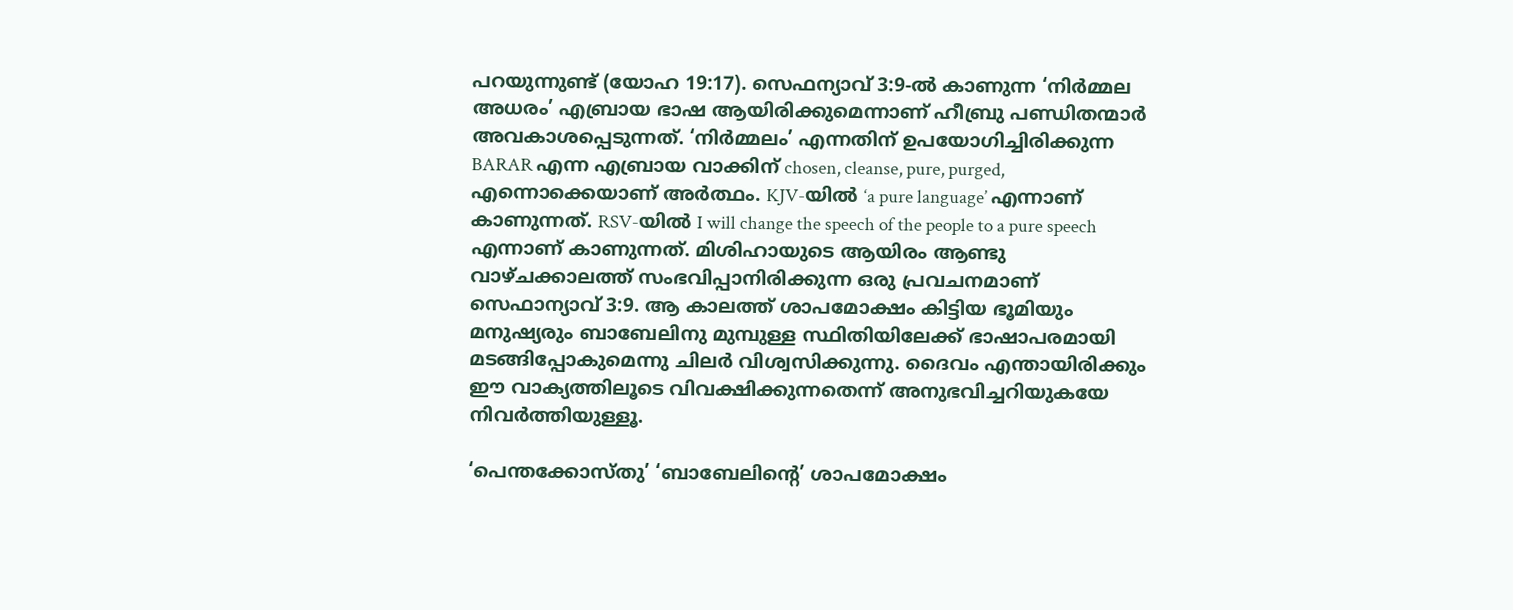പറയുന്നുണ്ട് (യോഹ 19:17). സെഫന്യാവ് 3:9-ൽ കാണുന്ന ‘നിർമ്മല അധരം’ എബ്രായ ഭാഷ ആയിരിക്കുമെന്നാണ് ഹീബ്രു പണ്ഡിതന്മാർ അവകാശപ്പെടുന്നത്. ‘നിർമ്മലം’ എന്നതിന് ഉപയോഗിച്ചിരിക്കുന്ന BARAR എന്ന എബ്രായ വാക്കിന് chosen, cleanse, pure, purged, എന്നൊക്കെയാണ് അർത്ഥം. KJV-യിൽ ‘a pure language’ എന്നാണ് കാണുന്നത്. RSV-യിൽ I will change the speech of the people to a pure speech എന്നാണ് കാണുന്നത്. മിശിഹായുടെ ആയിരം ആണ്ടു വാഴ്ചക്കാലത്ത് സംഭവിപ്പാനിരിക്കുന്ന ഒരു പ്രവചനമാണ് സെഫാന്യാവ് 3:9. ആ കാലത്ത് ശാപമോക്ഷം കിട്ടിയ ഭൂമിയും മനുഷ്യരും ബാബേലിനു മുമ്പുള്ള സ്ഥിതിയിലേക്ക് ഭാഷാപരമായി മടങ്ങിപ്പോകുമെന്നു ചിലർ വിശ്വസിക്കുന്നു. ദൈവം എന്തായിരിക്കും ഈ വാക്യത്തിലൂടെ വിവക്ഷിക്കുന്നതെന്ന് അനുഭവിച്ചറിയുകയേ നിവർത്തിയുള്ളൂ.

‘പെന്തക്കോസ്തു’ ‘ബാബേലിന്റെ’ ശാപമോക്ഷം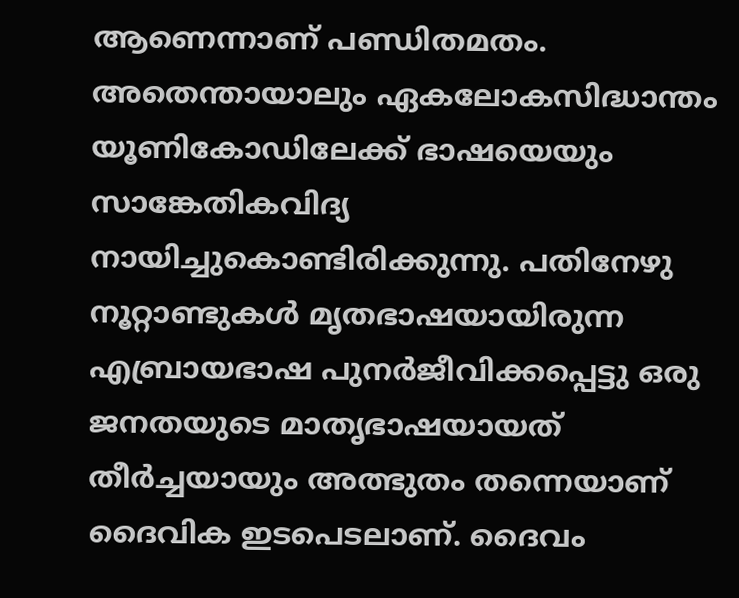ആണെന്നാണ് പണ്ഡിതമതം. അതെന്തായാലും ഏകലോകസിദ്ധാന്തം യൂണികോഡിലേക്ക് ഭാഷയെയും സാങ്കേതികവിദ്യ നായിച്ചുകൊണ്ടിരിക്കുന്നു. പതിനേഴു നൂറ്റാണ്ടുകൾ മൃതഭാഷയായിരുന്ന എബ്രായഭാഷ പുനർജീവിക്കപ്പെട്ടു ഒരു ജനതയുടെ മാതൃഭാഷയായത് തീർച്ചയായും അത്ഭുതം തന്നെയാണ് ദൈവിക ഇടപെടലാണ്. ദൈവം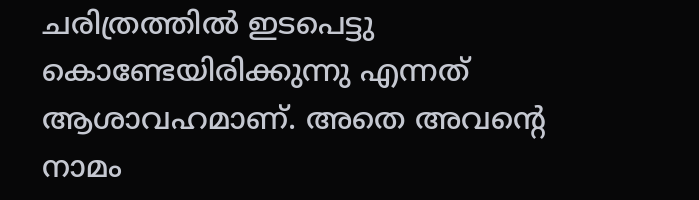ചരിത്രത്തിൽ ഇടപെട്ടു കൊണ്ടേയിരിക്കുന്നു എന്നത് ആശാവഹമാണ്. അതെ അവന്റെ നാമം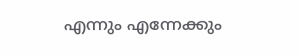എന്നും എന്നേക്കും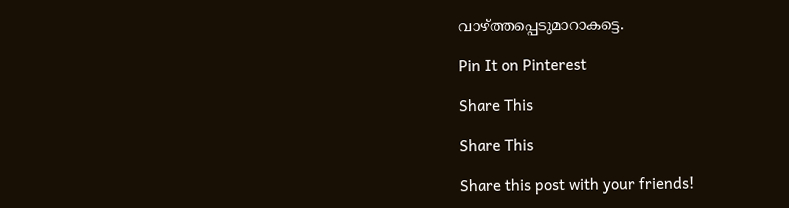വാഴ്ത്തപ്പെടുമാറാകട്ടെ.

Pin It on Pinterest

Share This

Share This

Share this post with your friends!